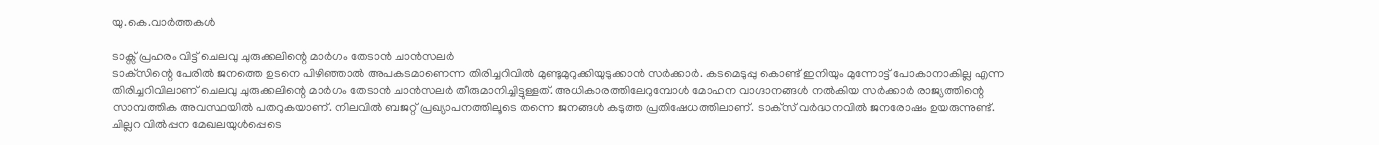യു.കെ.വാര്‍ത്തകള്‍

ടാക്സ് പ്രഹരം വിട്ട് ചെലവു ചുരുക്കലിന്റെ മാര്‍ഗം തേടാന്‍ ചാന്‍സലര്‍
ടാക്‌സിന്റെ പേരില്‍ ജനത്തെ ഉടനെ പിഴിഞ്ഞാല്‍ അപകടമാണെന്ന തിരിച്ചറിവില്‍ മുണ്ടുമുറുക്കിയുടുക്കാന്‍ സര്‍ക്കാര്‍. കടമെടുപ്പു കൊണ്ട് ഇനിയും മുന്നോട്ട് പോകാനാകില്ല എന്ന തിരിച്ചറിവിലാണ് ചെലവു ചുരുക്കലിന്റെ മാര്‍ഗം തേടാന്‍ ചാന്‍സലര്‍ തീരുമാനിച്ചിട്ടുള്ളത്. അധികാരത്തിലേറുമ്പോള്‍ മോഹന വാഗ്ദാനങ്ങള്‍ നല്‍കിയ സര്‍ക്കാര്‍ രാജ്യത്തിന്റെ സാമ്പത്തിക അവസ്ഥയില്‍ പതറുകയാണ്. നിലവില്‍ ബജറ്റ് പ്രഖ്യാപനത്തിലൂടെ തന്നെ ജനങ്ങള്‍ കടുത്ത പ്രതിഷേധത്തിലാണ്. ടാക്‌സ് വര്‍ദ്ധനവില്‍ ജനരോഷം ഉയരുന്നുണ്ട്. ചില്ലറ വില്‍പ്പന മേഖലയുള്‍പ്പെടെ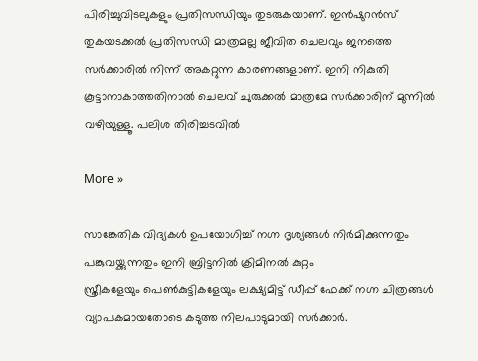പിരിച്ചുവിടലുകളും പ്രതിസന്ധിയും തുടരുകയാണ്. ഇന്‍ഷുറന്‍സ് തുകയടക്കല്‍ പ്രതിസന്ധി മാത്രമല്ല ജീവിത ചെലവും ജനത്തെ സര്‍ക്കാരില്‍ നിന്ന് അകറ്റുന്ന കാരണങ്ങളാണ്. ഇനി നികുതി കൂട്ടാനാകാത്തതിനാല്‍ ചെലവ് ചുരുക്കല്‍ മാത്രമേ സര്‍ക്കാരിന് മുന്നില്‍ വഴിയുള്ളൂ. പലിശ തിരിച്ചടവില്‍

More »

സാങ്കേതിക വിദ്യകള്‍ ഉപയോഗിച്ച് നഗ്ന ദൃശ്യങ്ങള്‍ നിര്‍മിക്കുന്നതും പങ്കുവയ്ക്കുന്നതും ഇനി ബ്രിട്ടനില്‍ ക്രിമിനല്‍ കുറ്റം
സ്ത്രീകളേയും പെണ്‍കുട്ടികളേയും ലക്ഷ്യമിട്ട് ഡീപ്പ് ഫേക്ക് നഗ്ന ചിത്രങ്ങള്‍ വ്യാപകമായതോടെ കടുത്ത നിലപാടുമായി സര്‍ക്കാര്‍.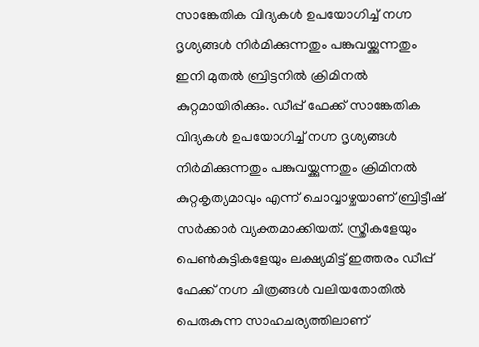സാങ്കേതിക വിദ്യകള്‍ ഉപയോഗിച്ച് നഗ്ന ദൃശ്യങ്ങള്‍ നിര്‍മിക്കുന്നതും പങ്കുവയ്ക്കുന്നതും ഇനി മുതല്‍ ബ്രിട്ടനില്‍ ക്രിമിനല്‍ കുറ്റമായിരിക്കും. ഡീപ്പ് ഫേക്ക് സാങ്കേതിക വിദ്യകള്‍ ഉപയോഗിച്ച് നഗ്ന ദൃശ്യങ്ങള്‍ നിര്‍മിക്കുന്നതും പങ്കുവയ്ക്കുന്നതും ക്രിമിനല്‍ കുറ്റകൃത്യമാവും എന്ന് ചൊവ്വാഴ്ചയാണ് ബ്രിട്ടീഷ് സര്‍ക്കാര്‍ വ്യക്തമാക്കിയത്. സ്ത്രീകളേയും പെണ്‍കുട്ടികളേയും ലക്ഷ്യമിട്ട് ഇത്തരം ഡീപ്പ് ഫേക്ക് നഗ്ന ചിത്രങ്ങള്‍ വലിയതോതില്‍ പെരുകുന്ന സാഹചര്യത്തിലാണ്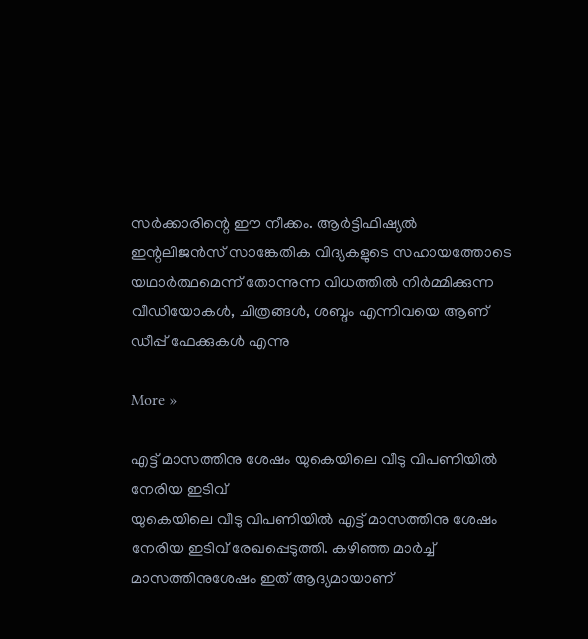സര്‍ക്കാരിന്റെ ഈ നീക്കം. ആര്‍ട്ടിഫിഷ്യല്‍ ഇന്റലിജന്‍സ് സാങ്കേതിക വിദ്യകളുടെ സഹായത്തോടെ യഥാര്‍ത്ഥമെന്ന് തോന്നുന്ന വിധത്തില്‍ നിര്‍മ്മിക്കുന്ന വീഡിയോകള്‍, ചിത്രങ്ങള്‍, ശബ്ദം എന്നിവയെ ആണ് ഡീപ്പ് ഫേക്കുകള്‍ എന്നു

More »

എട്ട് മാസത്തിനു ശേഷം യുകെയിലെ വീടു വിപണിയില്‍ നേരിയ ഇടിവ്
യുകെയിലെ വീടു വിപണിയില്‍ എട്ട് മാസത്തിനു ശേഷം നേരിയ ഇടിവ് രേഖപ്പെടുത്തി. കഴിഞ്ഞ മാര്‍ച്ച് മാസത്തിനുശേഷം ഇത് ആദ്യമായാണ്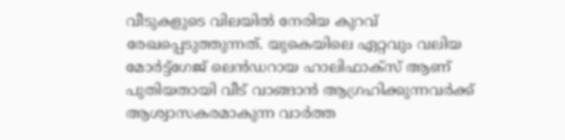വീടുകളുടെ വിലയില്‍ നേരിയ കുറവ് രേഖപ്പെടുത്തുന്നത്. യുകെയിലെ ഏറ്റവും വലിയ മോര്‍ട്ട്ഗേജ് ലെന്‍ഡറായ ഹാലിഫാക്സ് ആണ് പുതിയതായി വീട് വാങ്ങാന്‍ ആഗ്രഹിക്കുന്നവര്‍ക്ക് ആശ്വാസകരമാകുന്ന വാര്‍ത്ത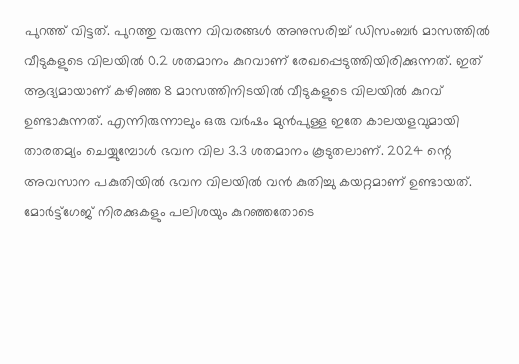പുറത്ത് വിട്ടത്. പുറത്തു വരുന്ന വിവരങ്ങള്‍ അനുസരിച്ച് ഡിസംബര്‍ മാസത്തില്‍ വീടുകളുടെ വിലയില്‍ 0.2 ശതമാനം കുറവാണ് രേഖപ്പെടുത്തിയിരിക്കുന്നത്. ഇത് ആദ്യമായാണ് കഴിഞ്ഞ 8 മാസത്തിനിടയില്‍ വീടുകളുടെ വിലയില്‍ കുറവ് ഉണ്ടാകുന്നത്. എന്നിരുന്നാലും ഒരു വര്‍ഷം മുന്‍പുള്ള ഇതേ കാലയളവുമായി താരതമ്യം ചെയ്യുമ്പോള്‍ ഭവന വില 3.3 ശതമാനം കൂടുതലാണ്. 2024 ന്റെ അവസാന പകുതിയില്‍ ഭവന വിലയില്‍ വന്‍ കുതിച്ചു കയറ്റമാണ് ഉണ്ടായത്. മോര്‍ട്ട്ഗേജ് നിരക്കുകളും പലിശയും കുറഞ്ഞതോടെ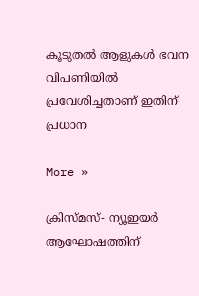കൂടുതല്‍ ആളുകള്‍ ഭവന വിപണിയില്‍ പ്രവേശിച്ചതാണ് ഇതിന് പ്രധാന

More »

ക്രിസ്മസ്- ന്യൂഇയര്‍ ആഘോഷത്തിന്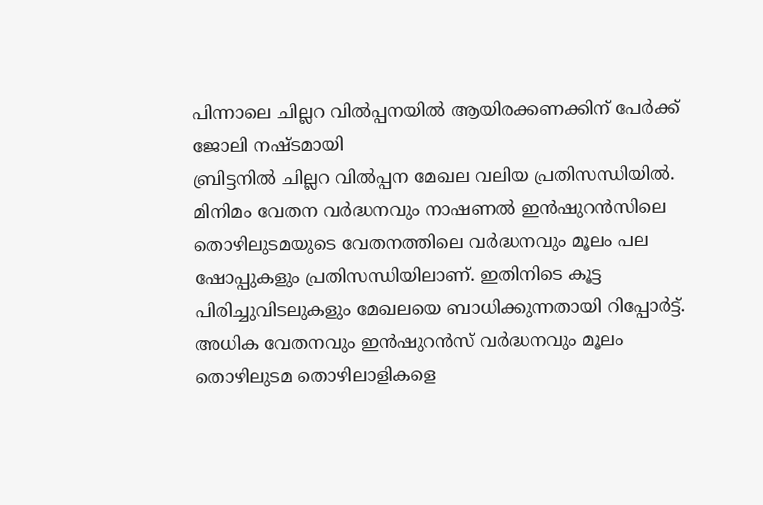പിന്നാലെ ചില്ലറ വില്‍പ്പനയില്‍ ആയിരക്കണക്കിന് പേര്‍ക്ക് ജോലി നഷ്ടമായി
ബ്രിട്ടനില്‍ ചില്ലറ വില്‍പ്പന മേഖല വലിയ പ്രതിസന്ധിയില്‍. മിനിമം വേതന വര്‍ദ്ധനവും നാഷണല്‍ ഇന്‍ഷുറന്‍സിലെ തൊഴിലുടമയുടെ വേതനത്തിലെ വര്‍ദ്ധനവും മൂലം പല ഷോപ്പുകളും പ്രതിസന്ധിയിലാണ്. ഇതിനിടെ കൂട്ട പിരിച്ചുവിടലുകളും മേഖലയെ ബാധിക്കുന്നതായി റിപ്പോര്‍ട്ട്. അധിക വേതനവും ഇന്‍ഷുറന്‍സ് വര്‍ദ്ധനവും മൂലം തൊഴിലുടമ തൊഴിലാളികളെ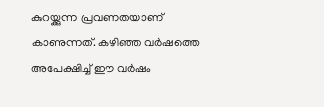കുറയ്ക്കുന്ന പ്രവണതയാണ് കാണുന്നത്. കഴിഞ്ഞ വര്‍ഷത്തെ അപേക്ഷിച്ച് ഈ വര്‍ഷം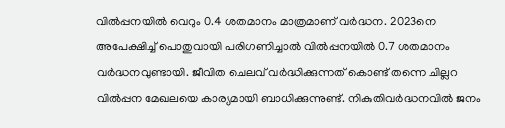വില്‍പ്പനയില്‍ വെറും 0.4 ശതമാനം മാത്രമാണ് വര്‍ദ്ധന. 2023നെ അപേക്ഷിച്ച് പൊതുവായി പരിഗണിച്ചാല്‍ വില്‍പ്പനയില്‍ 0.7 ശതമാനം വര്‍ദ്ധനവുണ്ടായി. ജീവിത ചെലവ് വര്‍ദ്ധിക്കുന്നത് കൊണ്ട് തന്നെ ചില്ലറ വില്‍പ്പന മേഖലയെ കാര്യമായി ബാധിക്കുന്നുണ്ട്. നികുതിവര്‍ദ്ധനവില്‍ ജനം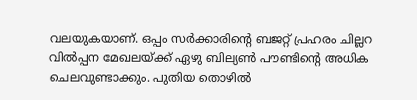വലയുകയാണ്. ഒപ്പം സര്‍ക്കാരിന്റെ ബജറ്റ് പ്രഹരം ചില്ലറ വില്‍പ്പന മേഖലയ്ക്ക് ഏഴു ബില്യണ്‍ പൗണ്ടിന്റെ അധിക ചെലവുണ്ടാക്കും. പുതിയ തൊഴില്‍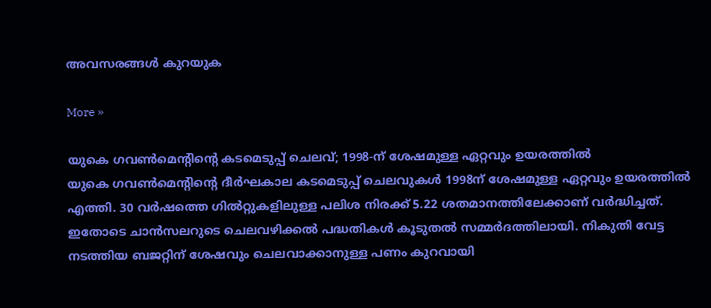അവസരങ്ങള്‍ കുറയുക

More »

യുകെ ഗവണ്‍മെന്റിന്റെ കടമെടുപ്പ് ചെലവ്; 1998-ന് ശേഷമുള്ള ഏറ്റവും ഉയരത്തില്‍
യുകെ ഗവണ്‍മെന്റിന്റെ ദീര്‍ഘകാല കടമെടുപ്പ് ചെലവുകള്‍ 1998ന് ശേഷമുള്ള ഏറ്റവും ഉയരത്തില്‍ എത്തി. 30 വര്‍ഷത്തെ ഗില്‍റ്റുകളിലുള്ള പലിശ നിരക്ക് 5.22 ശതമാനത്തിലേക്കാണ് വര്‍ദ്ധിച്ചത്. ഇതോടെ ചാന്‍സലറുടെ ചെലവഴിക്കല്‍ പദ്ധതികള്‍ കൂടുതല്‍ സമ്മര്‍ദത്തിലായി. നികുതി വേട്ട നടത്തിയ ബജറ്റിന് ശേഷവും ചെലവാക്കാനുള്ള പണം കുറവായി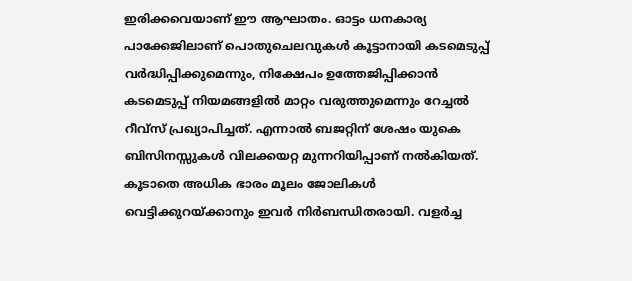ഇരിക്കവെയാണ് ഈ ആഘാതം. ഓട്ടം ധനകാര്യ പാക്കേജിലാണ് പൊതുചെലവുകള്‍ കൂട്ടാനായി കടമെടുപ്പ് വര്‍ദ്ധിപ്പിക്കുമെന്നും, നിക്ഷേപം ഉത്തേജിപ്പിക്കാന്‍ കടമെടുപ്പ് നിയമങ്ങളില്‍ മാറ്റം വരുത്തുമെന്നും റേച്ചല്‍ റീവ്‌സ് പ്രഖ്യാപിച്ചത്. എന്നാല്‍ ബജറ്റിന് ശേഷം യുകെ ബിസിനസ്സുകള്‍ വിലക്കയറ്റ മുന്നറിയിപ്പാണ് നല്‍കിയത്. കൂടാതെ അധിക ഭാരം മൂലം ജോലികള്‍ വെട്ടിക്കുറയ്ക്കാനും ഇവര്‍ നിര്‍ബന്ധിതരായി. വളര്‍ച്ച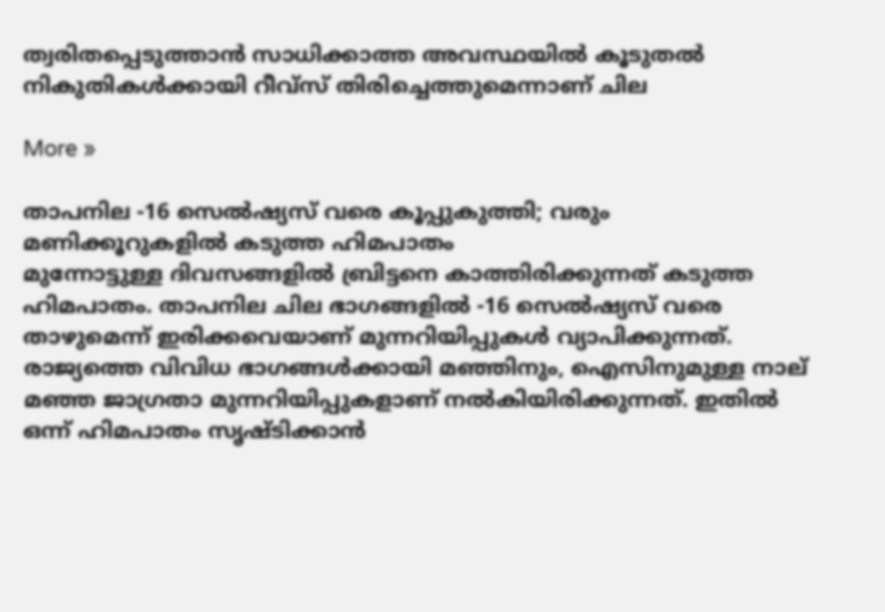ത്വരിതപ്പെടുത്താന്‍ സാധിക്കാത്ത അവസ്ഥയില്‍ കൂടുതല്‍ നികുതികള്‍ക്കായി റീവ്‌സ് തിരിച്ചെത്തുമെന്നാണ് ചില

More »

താപനില -16 സെല്‍ഷ്യസ് വരെ കൂപ്പുകുത്തി; വരും മണിക്കൂറുകളില്‍ കടുത്ത ഹിമപാതം
മുന്നോട്ടുള്ള ദിവസങ്ങളില്‍ ബ്രിട്ടനെ കാത്തിരിക്കുന്നത് കടുത്ത ഹിമപാതം. താപനില ചില ഭാഗങ്ങളില്‍ -16 സെല്‍ഷ്യസ് വരെ താഴുമെന്ന് ഇരിക്കവെയാണ് മുന്നറിയിപ്പുകള്‍ വ്യാപിക്കുന്നത്. രാജ്യത്തെ വിവിധ ഭാഗങ്ങള്‍ക്കായി മഞ്ഞിനും, ഐസിനുമുള്ള നാല് മഞ്ഞ ജാഗ്രതാ മുന്നറിയിപ്പുകളാണ് നല്‍കിയിരിക്കുന്നത്. ഇതില്‍ ഒന്ന് ഹിമപാതം സൃഷ്ടിക്കാന്‍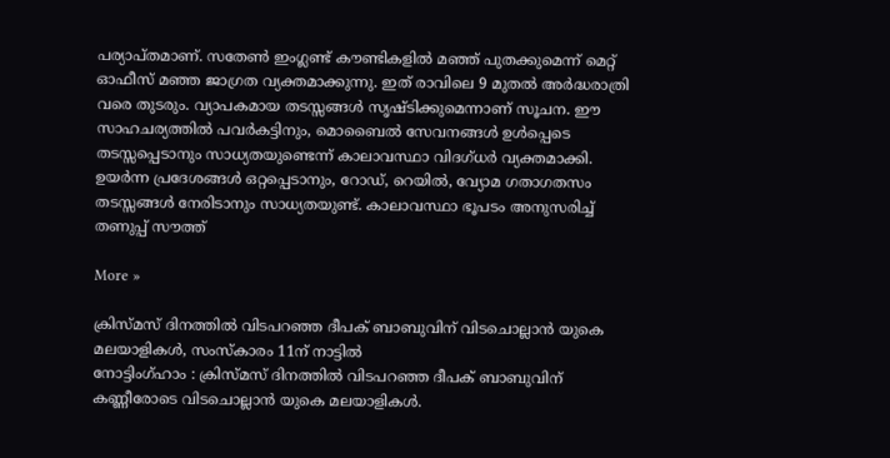പര്യാപ്തമാണ്. സതേണ്‍ ഇംഗ്ലണ്ട് കൗണ്ടികളില്‍ മഞ്ഞ് പുതക്കുമെന്ന് മെറ്റ് ഓഫീസ് മഞ്ഞ ജാഗ്രത വ്യക്തമാക്കുന്നു. ഇത് രാവിലെ 9 മുതല്‍ അര്‍ദ്ധരാത്രി വരെ തുടരും. വ്യാപകമായ തടസ്സങ്ങള്‍ സൃഷ്ടിക്കുമെന്നാണ് സൂചന. ഈ സാഹചര്യത്തില്‍ പവര്‍കട്ടിനും, മൊബൈല്‍ സേവനങ്ങള്‍ ഉള്‍പ്പെടെ തടസ്സപ്പെടാനും സാധ്യതയുണ്ടെന്ന് കാലാവസ്ഥാ വിദഗ്ധര്‍ വ്യക്തമാക്കി. ഉയര്‍ന്ന പ്രദേശങ്ങള്‍ ഒറ്റപ്പെടാനും, റോഡ്, റെയില്‍, വ്യോമ ഗതാഗതസം തടസ്സങ്ങള്‍ നേരിടാനും സാധ്യതയുണ്ട്. കാലാവസ്ഥാ ഭൂപടം അനുസരിച്ച് തണുപ്പ് സൗത്ത്

More »

ക്രിസ്മസ് ദിനത്തില്‍ വിടപറഞ്ഞ ദീപക് ബാബുവിന് വിടചൊല്ലാന്‍ യുകെ മലയാളികള്‍, സംസ്കാരം 11ന് നാട്ടില്‍
നോട്ടിംഗ്ഹാം : ക്രിസ്മസ് ദിനത്തില്‍ വിടപറഞ്ഞ ദീപക് ബാബുവിന് കണ്ണീരോടെ വിടചൊല്ലാന്‍ യുകെ മലയാളികള്‍.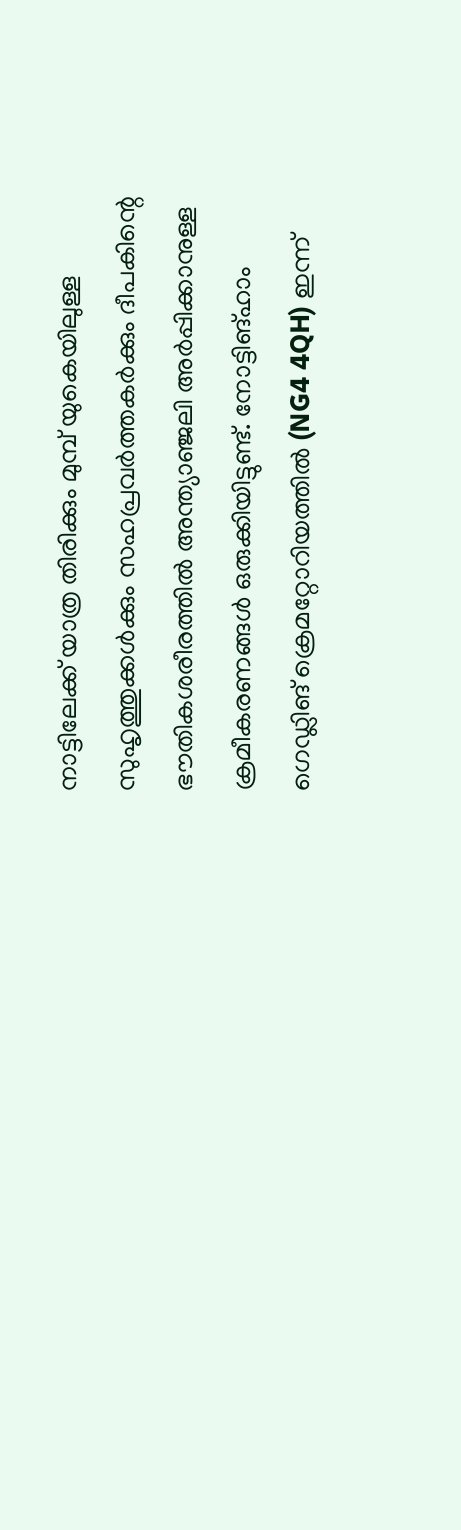നാട്ടിലേക്ക് യാത്ര തിരിക്കും മുമ്പ് യുകെയിലുള്ള സുഹൃത്തുക്കള്‍ക്കും സഹപ്രവര്‍ത്തകര്‍ക്കും ദീപകിന്റെ ഭൗതികശരീരത്തില്‍ അന്ത്യാഞ്ജലി അര്‍പ്പിക്കാനുള്ള ക്രമീകരണങ്ങള്‍ ഒരുക്കിയിട്ടുണ്ട്. നോട്ടിങ്ഹാം ഗെഡ്ലിങ് ക്രെമറ്റോറിയത്തില്‍ (NG4 4QH) ഇന്ന്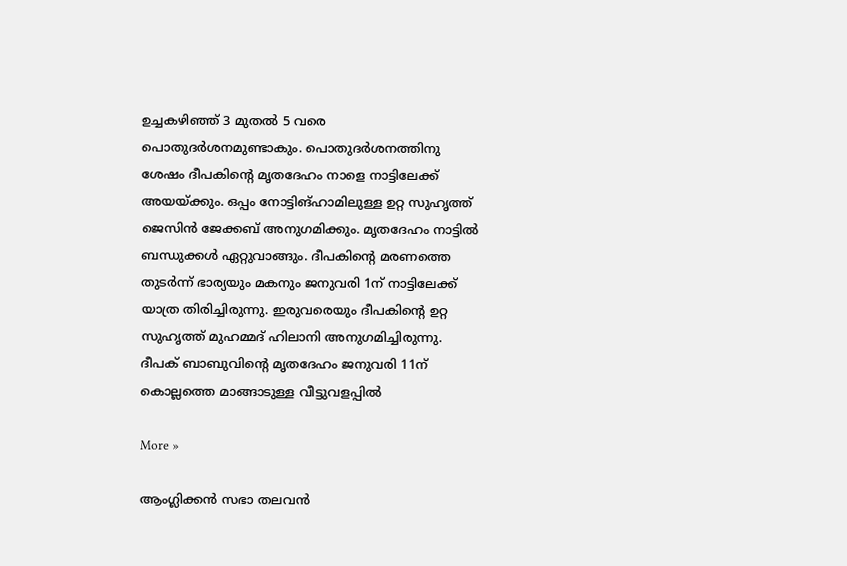ഉച്ചകഴിഞ്ഞ് 3 മുതല്‍ 5 വരെ പൊതുദര്‍ശനമുണ്ടാകും. പൊതുദര്‍ശനത്തിനു ശേഷം ദീപകിന്റെ മൃതദേഹം നാളെ നാട്ടിലേക്ക് അയയ്ക്കും. ഒപ്പം നോട്ടിങ്ഹാമിലുള്ള ഉറ്റ സുഹൃത്ത് ജെസിന്‍ ജേക്കബ് അനുഗമിക്കും. മൃതദേഹം നാട്ടില്‍ ബന്ധുക്കള്‍ ഏറ്റുവാങ്ങും. ദീപകിന്റെ മരണത്തെ തുടര്‍ന്ന് ഭാര്യയും മകനും ജനുവരി 1ന് നാട്ടിലേക്ക് യാത്ര തിരിച്ചിരുന്നു. ഇരുവരെയും ദീപകിന്റെ ഉറ്റ സുഹൃത്ത് മുഹമ്മദ് ഹിലാനി അനുഗമിച്ചിരുന്നു. ദീപക് ബാബുവിന്റെ മൃതദേഹം ജനുവരി 11ന് കൊല്ലത്തെ മാങ്ങാടുള്ള വീട്ടുവളപ്പില്‍

More »

ആംഗ്ലിക്കന്‍ സഭാ തലവന്‍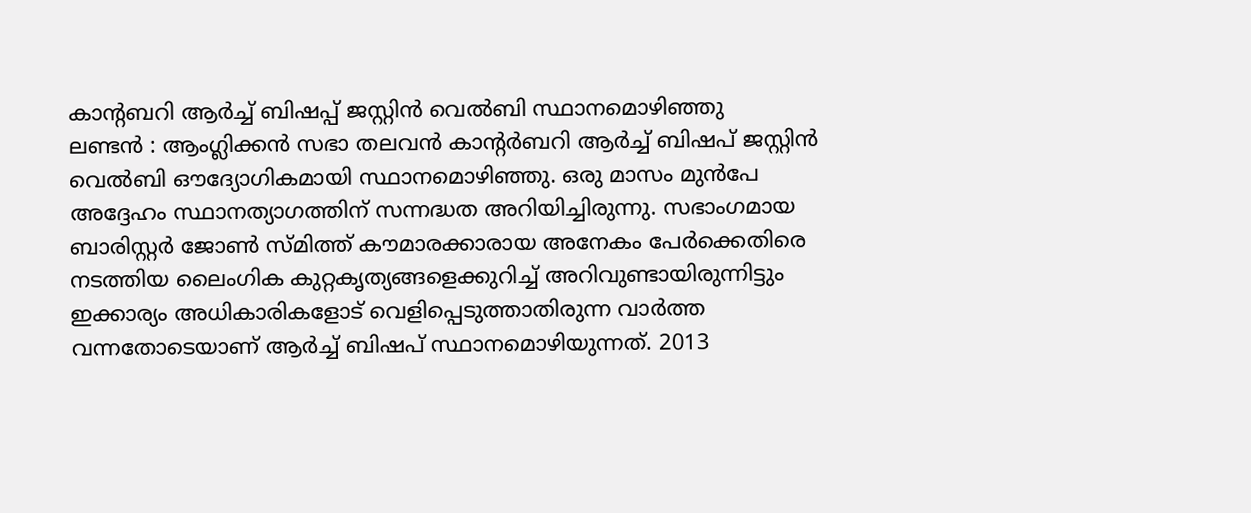കാന്റബറി ആര്‍ച്ച് ബിഷപ്പ് ജസ്റ്റിന്‍ വെല്‍ബി സ്ഥാനമൊഴിഞ്ഞു
ലണ്ടന്‍ : ആംഗ്ലിക്കന്‍ സഭാ തലവന്‍ കാന്റര്‍ബറി ആര്‍ച്ച് ബിഷപ് ജസ്റ്റിന്‍ വെല്‍ബി ഔദ്യോഗികമായി സ്ഥാനമൊഴിഞ്ഞു. ഒരു മാസം മുന്‍പേ അദ്ദേഹം സ്ഥാനത്യാഗത്തിന് സന്നദ്ധത അറിയിച്ചിരുന്നു. സഭാംഗമായ ബാരിസ്റ്റര്‍ ജോണ്‍ സ്മിത്ത് കൗമാരക്കാരായ അനേകം പേര്‍ക്കെതിരെ നടത്തിയ ലൈംഗിക കുറ്റകൃത്യങ്ങളെക്കുറിച്ച് അറിവുണ്ടായിരുന്നിട്ടും ഇക്കാര്യം അധികാരികളോട് വെളിപ്പെടുത്താതിരുന്ന വാര്‍ത്ത വന്നതോടെയാണ് ആര്‍ച്ച് ബിഷപ് സ്ഥാനമൊഴിയുന്നത്. 2013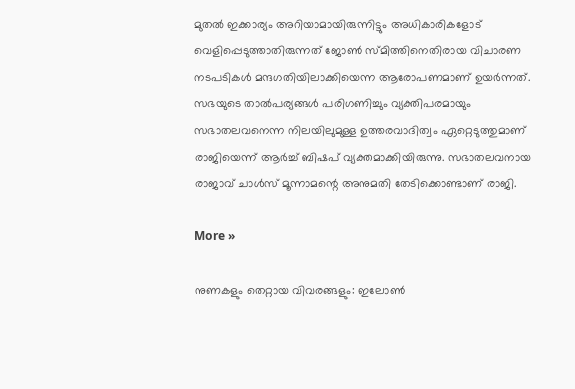മുതല്‍ ഇക്കാര്യം അറിയാമായിരുന്നിട്ടും അധികാരികളോട് വെളിപ്പെടുത്താതിരുന്നത് ജോണ്‍ സ്മിത്തിനെതിരായ വിചാരണ നടപടികള്‍ മന്ദഗതിയിലാക്കിയെന്ന ആരോപണമാണ് ഉയര്‍ന്നത്. സഭയുടെ താല്‍പര്യങ്ങള്‍ പരിഗണിച്ചും വ്യക്തിപരമായും സഭാതലവനെന്ന നിലയിലുമുള്ള ഉത്തരവാദിത്വം ഏറ്റെടുത്തുമാണ് രാജിയെന്ന് ആര്‍ച്ച് ബിഷപ് വ്യക്തമാക്കിയിരുന്നു. സഭാതലവനായ രാജാവ് ചാള്‍സ് മൂന്നാമന്റെ അനുമതി തേടിക്കൊണ്ടാണ് രാജി.

More »

നുണകളും തെറ്റായ വിവരങ്ങളും: ഇലോണ്‍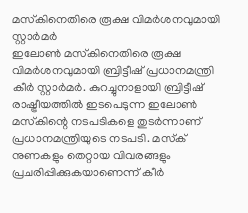മസ്‌കിനെതിരെ രൂക്ഷ വിമര്‍ശനവുമായി സ്റ്റാര്‍മര്‍
ഇലോണ്‍ മസ്‌കിനെതിരെ രൂക്ഷ വിമര്‍ശനവുമായി ബ്രിട്ടീഷ് പ്രധാനമന്ത്രി കീര്‍ സ്റ്റാര്‍മര്‍. കുറച്ചുനാളായി ബ്രിട്ടീഷ് രാഷ്ട്രീയത്തില്‍ ഇടപെടുന്ന ഇലോണ്‍ മസ്‌കിന്റെ നടപടികളെ തുടര്‍ന്നാണ് പ്രധാനമന്ത്രിയുടെ നടപടി. മസ്‌ക് നുണകളും തെറ്റായ വിവരങ്ങളും പ്രചരിപ്പിക്കുകയാണെന്ന് കീര്‍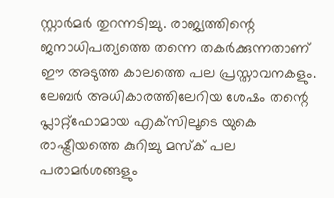സ്റ്റാര്‍മര്‍ തുറന്നടിച്ചു. രാജ്യത്തിന്റെ ജനാധിപത്യത്തെ തന്നെ തകര്‍ക്കുന്നതാണ് ഈ അടുത്ത കാലത്തെ പല പ്രസ്താവനകളും. ലേബര്‍ അധികാരത്തിലേറിയ ശേഷം തന്റെ പ്ലാറ്റ്‌ഫോമായ എക്‌സിലൂടെ യുകെ രാഷ്ട്രീയത്തെ കുറിച്ചു മസ്‌ക് പല പരാമര്‍ശങ്ങളും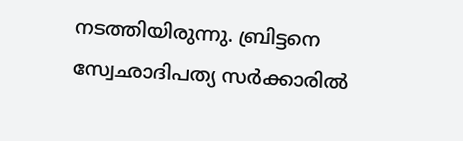നടത്തിയിരുന്നു. ബ്രിട്ടനെ സ്വേഛാദിപത്യ സര്‍ക്കാരില്‍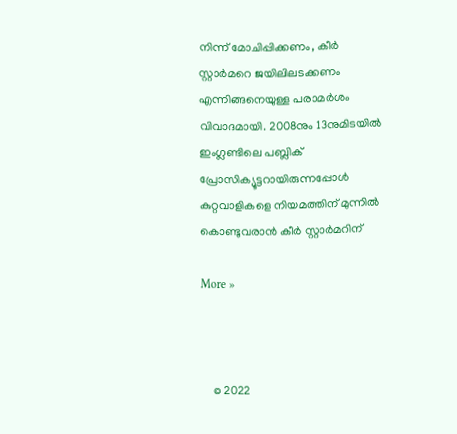നിന്ന് മോചിപ്പിക്കണം, കീര്‍ സ്റ്റാര്‍മറെ ജയിലിലടക്കണം എന്നിങ്ങനെയുള്ള പരാമര്‍ശം വിവാദമായി. 2008നും 13നുമിടയില്‍ ഇംഗ്ലണ്ടിലെ പബ്ലിക് പ്രോസിക്യൂട്ടറായിരുന്നപ്പോള്‍ കുറ്റവാളികളെ നിയമത്തിന് മുന്നില്‍ കൊണ്ടുവരാന്‍ കീര്‍ സ്റ്റാര്‍മറിന്

More »



    © 2022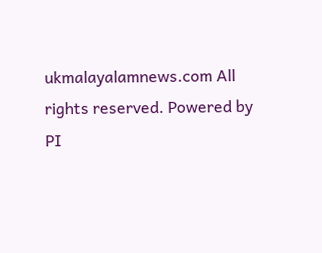ukmalayalamnews.com All rights reserved. Powered by PI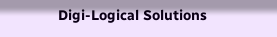Digi-Logical Solutions